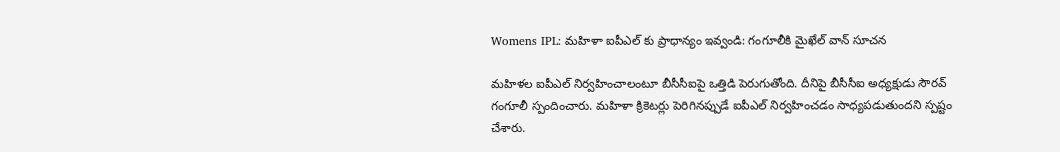Womens IPL: మహిళా ఐపీఎల్ కు ప్రాధాన్యం ఇవ్వండి: గంగూలీకి మైఖేల్ వాన్ సూచన

మహిళల ఐపీఎల్ నిర్వహించాలంటూ బీసీసీఐపై ఒత్తిడి పెరుగుతోంది. దీనిపై బీసీసీఐ అధ్యక్షుడు సౌరవ్ గంగూలీ స్పందించారు. మహిళా క్రికెటర్లు పెరిగినప్పుడే ఐపీఎల్ నిర్వహించడం సాధ్యపడుతుందని స్పష్టం చేశారు.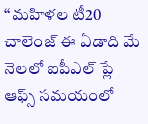‘‘మహిళల టీ20 చాలెంజ్ ఈ ఏడాది మే నెలలో ఐపీఎల్ ప్లే ఆఫ్స్ సమయంలో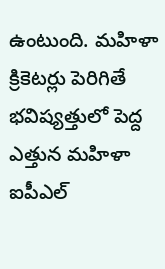ఉంటుంది. మహిళా క్రికెటర్లు పెరిగితే భవిష్యత్తులో పెద్ద ఎత్తున మహిళా ఐపీఎల్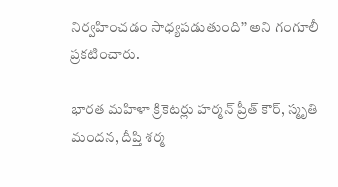నిర్వహించడం సాధ్యపడుతుంది’’ అని గంగూలీ ప్రకటించారు.

భారత మహిళా క్రికెటర్లు హర్మన్ ప్రీత్ కౌర్, స్మృతి మందన, దీప్తి శర్మ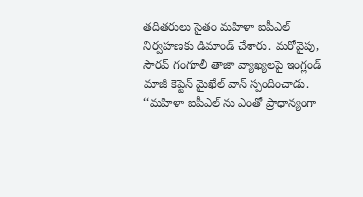తదితరులు సైతం మహిళా ఐపీఎల్ నిర్వహణకు డిమాండ్ చేశారు. మరోవైపు, సౌరవ్ గంగూలీ తాజా వ్యాఖ్యలపై ఇంగ్లండ్ మాజీ కెప్టెన్ మైఖేల్ వాన్ స్పందించాడు. ‘‘మహిళా ఐపీఎల్ ను ఎంతో ప్రాధాన్యంగా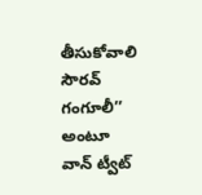తీసుకోవాలి సౌరవ్ గంగూలీ’’ అంటూ వాన్ ట్వీట్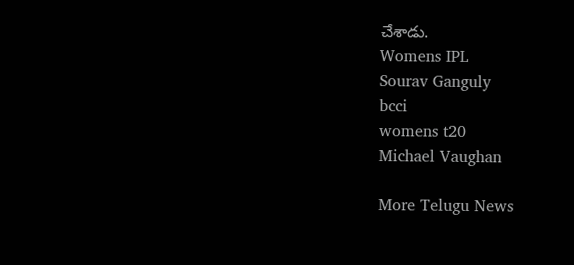చేశాడు.
Womens IPL
Sourav Ganguly
bcci
womens t20
Michael Vaughan

More Telugu News